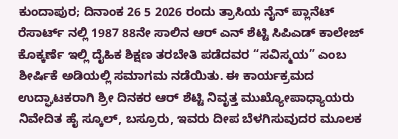ಕುಂದಾಪುರ; ದಿನಾಂಕ 26 5 2026 ರಂದು ತ್ರಾಸಿಯ ನೈನ್ ಪ್ಲಾನೆಟ್ ರೆಸಾರ್ಟ್ ನಲ್ಲಿ 1987 88ನೇ ಸಾಲಿನ ಆರ್ ಎನ್ ಶೆಟ್ಟಿ ಸಿಪಿಎಡ್ ಕಾಲೇಜ್ ಕೊಕ್ಕರ್ಣೆ ಇಲ್ಲಿ ದೈಹಿಕ ಶಿಕ್ಷಣ ತರಬೇತಿ ಪಡೆದವರ “ಸವಿಸ್ಮಯ” ಎಂಬ ಶೀರ್ಷಿಕೆ ಅಡಿಯಲ್ಲಿ ಸಮಾಗಮ ನಡೆಯಿತು. ಈ ಕಾರ್ಯಕ್ರಮದ ಉದ್ಘಾಟಕರಾಗಿ ಶ್ರೀ ದಿನಕರ ಆರ್ ಶೆಟ್ಟಿ ನಿವೃತ್ತ ಮುಖ್ಯೋಪಾಧ್ಯಾಯರು ನಿವೇದಿತ ಹೈ ಸ್ಕೂಲ್, ಬಸ್ರೂರು, ಇವರು ದೀಪ ಬೆಳಗಿಸುವುದರ ಮೂಲಕ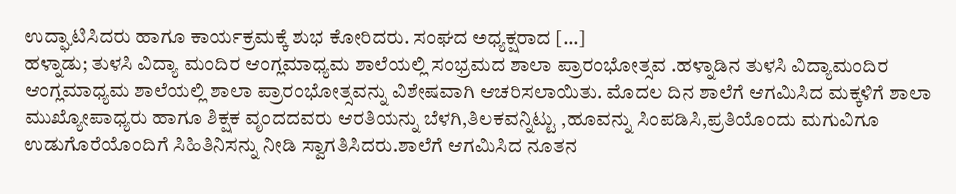ಉದ್ಘಾಟಿಸಿದರು ಹಾಗೂ ಕಾರ್ಯಕ್ರಮಕ್ಕೆ ಶುಭ ಕೋರಿದರು. ಸಂಘದ ಅಧ್ಯಕ್ಷರಾದ […]
ಹಳ್ನಾಡು; ತುಳಸಿ ವಿದ್ಯಾ ಮಂದಿರ ಆಂಗ್ಲಮಾಧ್ಯಮ ಶಾಲೆಯಲ್ಲಿ ಸಂಭ್ರಮದ ಶಾಲಾ ಪ್ರಾರಂಭೋತ್ಸವ .ಹಳ್ನಾಡಿನ ತುಳಸಿ ವಿದ್ಯಾಮಂದಿರ ಆಂಗ್ಲಮಾಧ್ಯಮ ಶಾಲೆಯಲ್ಲಿ ಶಾಲಾ ಪ್ರಾರಂಭೋತ್ಸವನ್ನು ವಿಶೇಷವಾಗಿ ಆಚರಿಸಲಾಯಿತು. ಮೊದಲ ದಿನ ಶಾಲೆಗೆ ಆಗಮಿಸಿದ ಮಕ್ಕಳಿಗೆ ಶಾಲಾ ಮುಖ್ಯೋಪಾಧ್ಯರು ಹಾಗೂ ಶಿಕ್ಷಕ ವೃಂದದವರು ಆರತಿಯನ್ನು ಬೆಳಗಿ,ತಿಲಕವನ್ನಿಟ್ಟು ,ಹೂವನ್ನು ಸಿಂಪಡಿಸಿ,ಪ್ರತಿಯೊಂದು ಮಗುವಿಗೂ ಉಡುಗೊರೆಯೊಂದಿಗೆ ಸಿಹಿತಿನಿಸನ್ನು ನೀಡಿ ಸ್ವಾಗತಿಸಿದರು.ಶಾಲೆಗೆ ಆಗಮಿಸಿದ ನೂತನ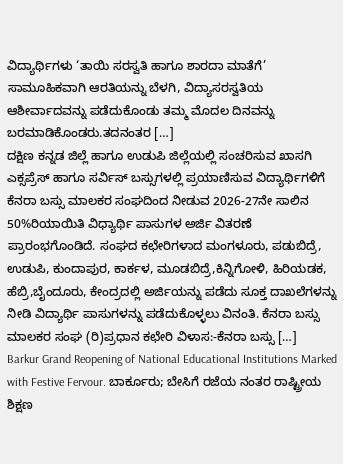ವಿದ್ಯಾರ್ಥಿಗಳು ‘ತಾಯಿ ಸರಸ್ವತಿ ಹಾಗೂ ಶಾರದಾ ಮಾತೆಗೆ’ ಸಾಮೂಹಿಕವಾಗಿ ಆರತಿಯನ್ನು ಬೆಳಗಿ, ವಿದ್ಯಾಸರಸ್ವತಿಯ ಆಶೀರ್ವಾದವನ್ನು ಪಡೆದುಕೊಂಡು ತಮ್ಮ ಮೊದಲ ದಿನವನ್ನು ಬರಮಾಡಿಕೊಂಡರು.ತದನಂತರ […]
ದಕ್ಷಿಣ ಕನ್ನಡ ಜಿಲ್ಲೆ ಹಾಗೂ ಉಡುಪಿ ಜಿಲ್ಲೆಯಲ್ಲಿ ಸಂಚರಿಸುವ ಖಾಸಗಿ ಎಕ್ಸಪ್ರೆಸ್ ಹಾಗೂ ಸರ್ವಿಸ್ ಬಸ್ಸುಗಳಲ್ಲಿ ಪ್ರಯಾಣಿಸುವ ವಿದ್ಯಾರ್ಥಿಗಳಿಗೆ ಕೆನರಾ ಬಸ್ಸು ಮಾಲಕರ ಸಂಘದಿಂದ ನೀಡುವ 2026-27ನೇ ಸಾಲಿನ 50%ರಿಯಾಯಿತಿ ವಿಧ್ಯಾರ್ಥಿ ಪಾಸುಗಳ ಅರ್ಜಿ ವಿತರಣೆ ಪ್ರಾರಂಭಗೊಂಡಿದೆ. ಸಂಘದ ಕಛೇರಿಗಳಾದ ಮಂಗಳೂರು, ಪಡುಬಿದ್ರೆ, ಉಡುಪಿ, ಕುಂದಾಪುರ, ಕಾರ್ಕಳ, ಮೂಡಬಿದ್ರೆ,ಕಿನ್ನಿಗೋಳಿ, ಹಿರಿಯಡಕ, ಹೆಬ್ರಿ,ಬೈಂದೂರು, ಕೇಂದ್ರದಲ್ಲಿ ಅರ್ಜಿಯನ್ನು ಪಡೆದು ಸೂಕ್ತ ದಾಖಲೆಗಳನ್ನು ನೀಡಿ ವಿದ್ಯಾರ್ಥಿ ಪಾಸುಗಳನ್ನು ಪಡೆದುಕೊಳ್ಳಲು ವಿನಂತಿ. ಕೆನರಾ ಬಸ್ಸು ಮಾಲಕರ ಸಂಘ (ರಿ)ಪ್ರಧಾನ ಕಛೇರಿ ವಿಳಾಸ:-ಕೆನರಾ ಬಸ್ಸು […]
Barkur Grand Reopening of National Educational Institutions Marked with Festive Fervour. ಬಾರ್ಕೂರು; ಬೇಸಿಗೆ ರಜೆಯ ನಂತರ ರಾಷ್ಟ್ರೀಯ ಶಿಕ್ಷಣ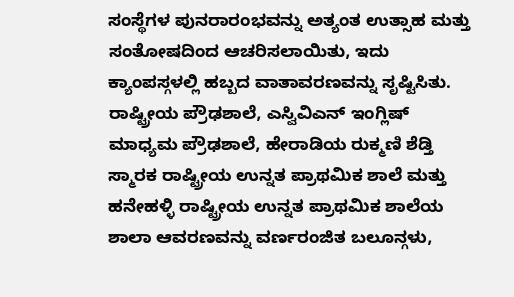ಸಂಸ್ಥೆಗಳ ಪುನರಾರಂಭವನ್ನು ಅತ್ಯಂತ ಉತ್ಸಾಹ ಮತ್ತು ಸಂತೋಷದಿಂದ ಆಚರಿಸಲಾಯಿತು, ಇದು ಕ್ಯಾಂಪಸ್ಗಳಲ್ಲಿ ಹಬ್ಬದ ವಾತಾವರಣವನ್ನು ಸೃಷ್ಟಿಸಿತು. ರಾಷ್ಟ್ರೀಯ ಪ್ರೌಢಶಾಲೆ, ಎಸ್ವಿವಿಎನ್ ಇಂಗ್ಲಿಷ್ ಮಾಧ್ಯಮ ಪ್ರೌಢಶಾಲೆ, ಹೇರಾಡಿಯ ರುಕ್ಮಣಿ ಶೆಡ್ತಿ ಸ್ಮಾರಕ ರಾಷ್ಟ್ರೀಯ ಉನ್ನತ ಪ್ರಾಥಮಿಕ ಶಾಲೆ ಮತ್ತು ಹನೇಹಳ್ಳಿ ರಾಷ್ಟ್ರೀಯ ಉನ್ನತ ಪ್ರಾಥಮಿಕ ಶಾಲೆಯ ಶಾಲಾ ಆವರಣವನ್ನು ವರ್ಣರಂಜಿತ ಬಲೂನ್ಗಳು,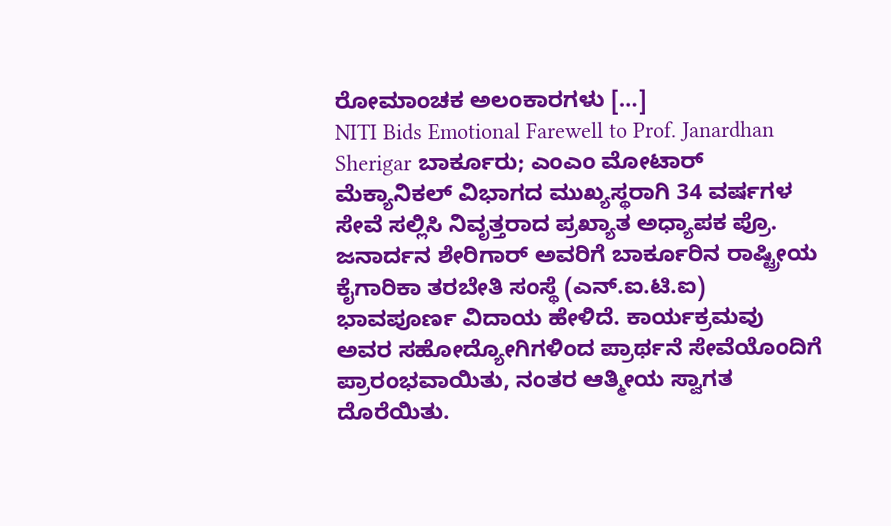ರೋಮಾಂಚಕ ಅಲಂಕಾರಗಳು […]
NITI Bids Emotional Farewell to Prof. Janardhan Sherigar ಬಾರ್ಕೂರು; ಎಂಎಂ ಮೋಟಾರ್ ಮೆಕ್ಯಾನಿಕಲ್ ವಿಭಾಗದ ಮುಖ್ಯಸ್ಥರಾಗಿ 34 ವರ್ಷಗಳ ಸೇವೆ ಸಲ್ಲಿಸಿ ನಿವೃತ್ತರಾದ ಪ್ರಖ್ಯಾತ ಅಧ್ಯಾಪಕ ಪ್ರೊ. ಜನಾರ್ದನ ಶೇರಿಗಾರ್ ಅವರಿಗೆ ಬಾರ್ಕೂರಿನ ರಾಷ್ಟ್ರೀಯ ಕೈಗಾರಿಕಾ ತರಬೇತಿ ಸಂಸ್ಥೆ (ಎನ್.ಐ.ಟಿ.ಐ) ಭಾವಪೂರ್ಣ ವಿದಾಯ ಹೇಳಿದೆ. ಕಾರ್ಯಕ್ರಮವು ಅವರ ಸಹೋದ್ಯೋಗಿಗಳಿಂದ ಪ್ರಾರ್ಥನೆ ಸೇವೆಯೊಂದಿಗೆ ಪ್ರಾರಂಭವಾಯಿತು, ನಂತರ ಆತ್ಮೀಯ ಸ್ವಾಗತ ದೊರೆಯಿತು.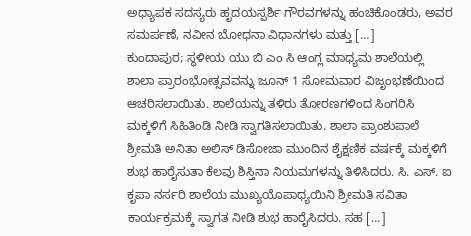ಅಧ್ಯಾಪಕ ಸದಸ್ಯರು ಹೃದಯಸ್ಪರ್ಶಿ ಗೌರವಗಳನ್ನು ಹಂಚಿಕೊಂಡರು, ಅವರ ಸಮರ್ಪಣೆ, ನವೀನ ಬೋಧನಾ ವಿಧಾನಗಳು ಮತ್ತು […]
ಕುಂದಾಪುರ; ಸ್ಥಳೀಯ ಯು ಬಿ ಎಂ ಸಿ ಆಂಗ್ಲ ಮಾಧ್ಯಮ ಶಾಲೆಯಲ್ಲಿ ಶಾಲಾ ಪ್ರಾರಂಭೋತ್ಸವವನ್ನು ಜೂನ್ 1 ಸೋಮವಾರ ವಿಜೃಂಭಣೆಯಿಂದ ಆಚರಿಸಲಾಯಿತು. ಶಾಲೆಯನ್ನು ತಳಿರು ತೋರಣಗಳಿಂದ ಸಿಂಗರಿಸಿ ಮಕ್ಕಳಿಗೆ ಸಿಹಿತಿಂಡಿ ನೀಡಿ ಸ್ವಾಗತಿಸಲಾಯಿತು. ಶಾಲಾ ಪ್ರಾಂಶುಪಾಲೆ ಶ್ರೀಮತಿ ಅನಿತಾ ಅಲಿಸ್ ಡಿಸೋಜಾ ಮುಂದಿನ ಶೈಕ್ಷಣಿಕ ವರ್ಷಕ್ಕೆ ಮಕ್ಕಳಿಗೆ ಶುಭ ಹಾರೈಸುತಾ ಕೆಲವು ಶಿಸ್ತಿನಾ ನಿಯಮಗಳನ್ನು ತಿಳಿಸಿದರು. ಸಿ. ಎಸ್. ಐ ಕೃಪಾ ನರ್ಸರಿ ಶಾಲೆಯ ಮುಖ್ಯಯೊಪಾಧ್ಯಯಿನಿ ಶ್ರೀಮತಿ ಸವಿತಾ ಕಾರ್ಯಕ್ರಮಕ್ಕೆ ಸ್ವಾಗತ ನೀಡಿ ಶುಭ ಹಾರೈಸಿದರು. ಸಹ […]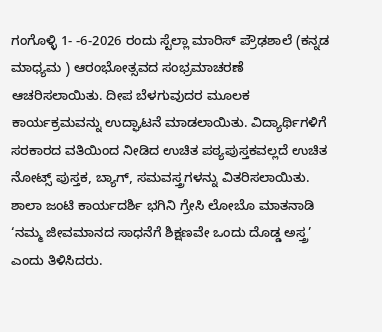ಗಂಗೊಳ್ಳಿ 1- -6-2026 ರಂದು ಸ್ಟೆಲ್ಲಾ ಮಾರಿಸ್ ಪ್ರೌಢಶಾಲೆ (ಕನ್ನಡ ಮಾಧ್ಯಮ ) ಆರಂಭೋತ್ಸವದ ಸಂಭ್ರಮಾಚರಣೆ ಆಚರಿಸಲಾಯಿತು. ದೀಪ ಬೆಳಗುವುದರ ಮೂಲಕ ಕಾರ್ಯಕ್ರಮವನ್ನು ಉದ್ಘಾಟನೆ ಮಾಡಲಾಯಿತು. ವಿದ್ಯಾರ್ಥಿಗಳಿಗೆ ಸರಕಾರದ ವತಿಯಿಂದ ನೀಡಿದ ಉಚಿತ ಪಠ್ಯಪುಸ್ತಕವಲ್ಲದೆ ಉಚಿತ ನೋಟ್ಸ್ ಪುಸ್ತಕ, ಬ್ಯಾಗ್, ಸಮವಸ್ತ್ರಗಳನ್ನು ವಿತರಿಸಲಾಯಿತು. ಶಾಲಾ ಜಂಟಿ ಕಾರ್ಯದರ್ಶಿ ಭಗಿನಿ ಗ್ರೇಸಿ ಲೋಬೊ ಮಾತನಾಡಿ ‘ನಮ್ಮ ಜೀವಮಾನದ ಸಾಧನೆಗೆ ಶಿಕ್ಷಣವೇ ಒಂದು ದೊಡ್ಡ ಅಸ್ತ್ರ’ ಎಂದು ತಿಳಿಸಿದರು.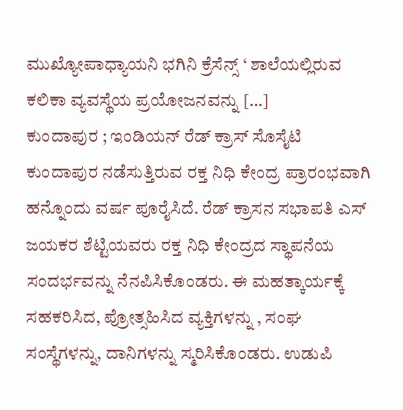ಮುಖ್ಯೋಪಾಧ್ಯಾಯನಿ ಭಗಿನಿ ಕ್ರೆಸೆನ್ಸ್ ‘ ಶಾಲೆಯಲ್ಲಿರುವ ಕಲಿಕಾ ವ್ಯವಸ್ಥೆಯ ಪ್ರಯೋಜನವನ್ನು […]
ಕುಂದಾಪುರ ; ಇಂಡಿಯನ್ ರೆಡ್ ಕ್ರಾಸ್ ಸೊಸೈಟಿ ಕುಂದಾಪುರ ನಡೆಸುತ್ತಿರುವ ರಕ್ತ ನಿಧಿ ಕೇಂದ್ರ ಪ್ರಾರಂಭವಾಗಿ ಹನ್ನೊಂದು ವರ್ಷ ಪೂರೈಸಿದೆ. ರೆಡ್ ಕ್ರಾಸನ ಸಭಾಪತಿ ಎಸ್ ಜಯಕರ ಶೆಟ್ಟಿಯವರು ರಕ್ತ ನಿಧಿ ಕೇಂದ್ರದ ಸ್ಥಾಪನೆಯ ಸಂದರ್ಭವನ್ನು ನೆನಪಿಸಿಕೊಂಡರು. ಈ ಮಹತ್ಕಾರ್ಯಕ್ಕೆ ಸಹಕರಿಸಿದ, ಪ್ರೋತ್ಸಹಿಸಿದ ವ್ಯಕ್ತಿಗಳನ್ನು , ಸಂಘ ಸಂಸ್ಥೆಗಳನ್ನು, ದಾನಿಗಳನ್ನು ಸ್ಮರಿಸಿಕೊಂಡರು. ಉಡುಪಿ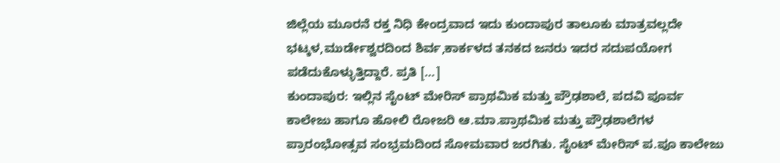ಜಿಲ್ಲೆಯ ಮೂರನೆ ರಕ್ತ ನಿಧಿ ಕೇಂದ್ರವಾದ ಇದು ಕುಂದಾಪುರ ತಾಲೂಕು ಮಾತ್ರವಲ್ಲದೇ ಭಟ್ಕಳ,ಮುರ್ಡೇಶ್ವರದಿಂದ ಶಿರ್ವ,ಕಾರ್ಕಳದ ತನಕದ ಜನರು ಇದರ ಸದುಪಯೋಗ ಪಡೆದುಕೊಳ್ಳುತ್ತಿದ್ದಾರೆ. ಪ್ರತಿ […]
ಕುಂದಾಪುರ: ಇಲ್ಲಿನ ಸೈಂಟ್ ಮೇರಿಸ್ ಪ್ರಾಥಮಿಕ ಮತ್ತು ಪ್ರೌಢಶಾಲೆ, ಪದವಿ ಪೂರ್ವ ಕಾಲೇಜು ಹಾಗೂ ಹೋಲಿ ರೋಜರಿ ಆ.ಮಾ.ಪ್ರಾಥಮಿಕ ಮತ್ತು ಪ್ರೌಢಶಾಲೆಗಳ ಪ್ರಾರಂಭೋತ್ಸವ ಸಂಭ್ರಮದಿಂದ ಸೋಮವಾರ ಜರಗಿತು. ಸೈಂಟ್ ಮೇರಿಸ್ ಪ.ಪೂ ಕಾಲೇಜು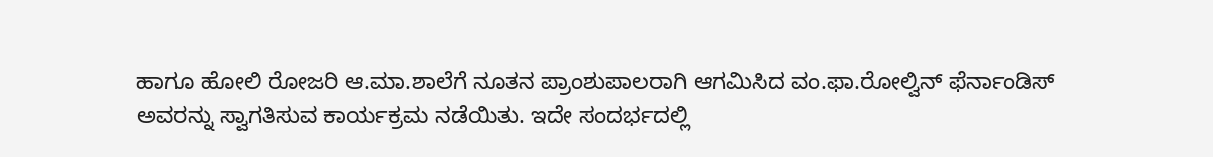ಹಾಗೂ ಹೋಲಿ ರೋಜರಿ ಆ.ಮಾ.ಶಾಲೆಗೆ ನೂತನ ಪ್ರಾಂಶುಪಾಲರಾಗಿ ಆಗಮಿಸಿದ ವಂ.ಫಾ.ರೋಲ್ವಿನ್ ಫೆರ್ನಾಂಡಿಸ್ ಅವರನ್ನು ಸ್ವಾಗತಿಸುವ ಕಾರ್ಯಕ್ರಮ ನಡೆಯಿತು. ಇದೇ ಸಂದರ್ಭದಲ್ಲಿ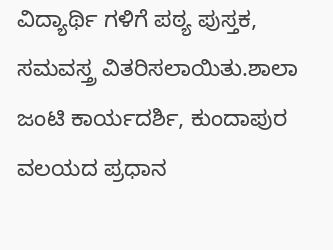ವಿದ್ಯಾರ್ಥಿ ಗಳಿಗೆ ಪಠ್ಯ ಪುಸ್ತಕ, ಸಮವಸ್ತ್ರ ವಿತರಿಸಲಾಯಿತು.ಶಾಲಾ ಜಂಟಿ ಕಾರ್ಯದರ್ಶಿ, ಕುಂದಾಪುರ ವಲಯದ ಪ್ರಧಾನ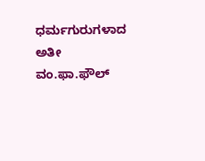ಧರ್ಮಗುರುಗಳಾದ ಅತೀ ವಂ.ಫಾ.ಫೌಲ್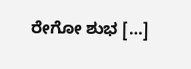ರೇಗೋ ಶುಭ […]